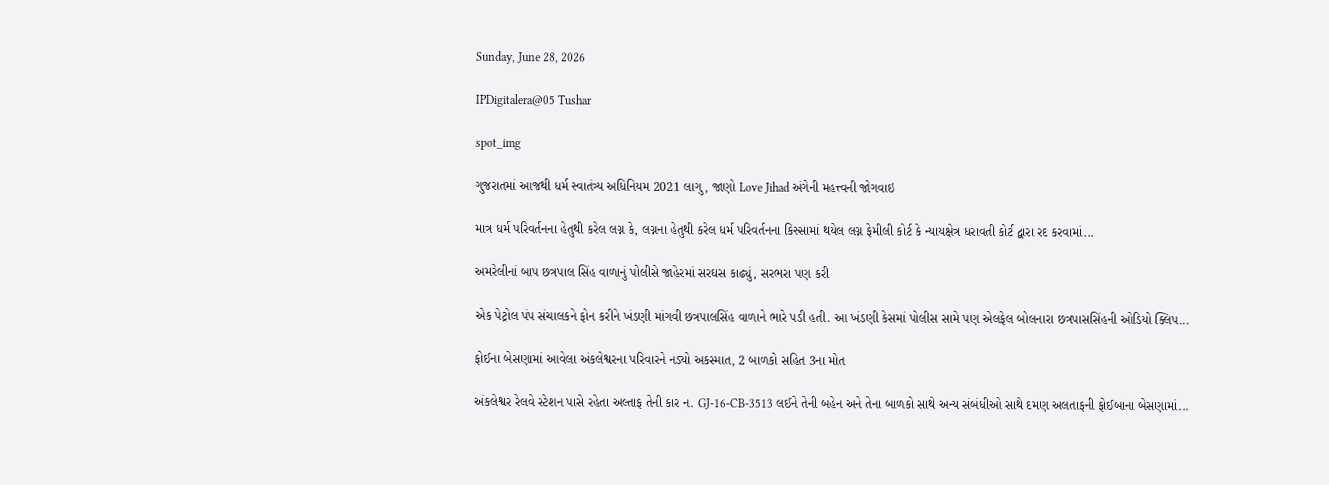Sunday, June 28, 2026

IPDigitalera@05 Tushar

spot_img

ગુજરાતમાં આજથી ધર્મ સ્વાતંત્ર્ય અધિનિયમ 2021 લાગુ, જાણો Love Jihad અંગેની મહત્ત્વની જોગવાઇ

માત્ર ધર્મ પરિવર્તનના હેતુથી કરેલ લગ્ન કે, લગ્નના હેતુથી કરેલ ધર્મ પરિવર્તનના કિસ્સામાં થયેલ લગ્ન ફેમીલી કોર્ટ કે ન્યાયક્ષેત્ર ધરાવતી કોર્ટ દ્વારા રદ કરવામાં...

અમરેલીનાં બાપ છત્રપાલ સિંહ વાળાનું પોલીસે જાહેરમાં સરઘસ કાઢ્યું, સરભરા પણ કરી

એક પેટ્રોલ પંપ સંચાલકને ફોન કરીને ખંડણી માંગવી છત્રપાલસિંહ વાળાને ભારે પડી હતી. આ ખંડણી કેસમાં પોલીસ સામે પણ એલફેલ બોલનારા છત્રપાસસિંહની ઓડિયો ક્લિપ...

ફોઈના બેસણામાં આવેલા અંકલેશ્વરના પરિવારને નડ્યો અકસ્માત, 2 બાળકો સહિત 3ના મોત

અંકલેશ્વર રેલવે સ્ટેશન પાસે રહેતા અલ્તાફ તેની કાર ન. GJ-16-CB-3513 લઈને તેની બહેન અને તેના બાળકો સાથે અન્ય સંબંધીઓ સાથે દમણ અલતાફની ફોઈબાના બેસણામાં...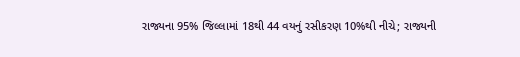રાજ્યના 95% જિલ્લામાં 18થી 44 વયનું રસીકરણ 10%થી નીચે; રાજ્યની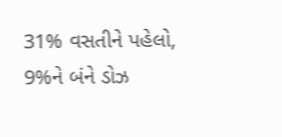31% વસતીને પહેલો, 9%ને બંને ડોઝ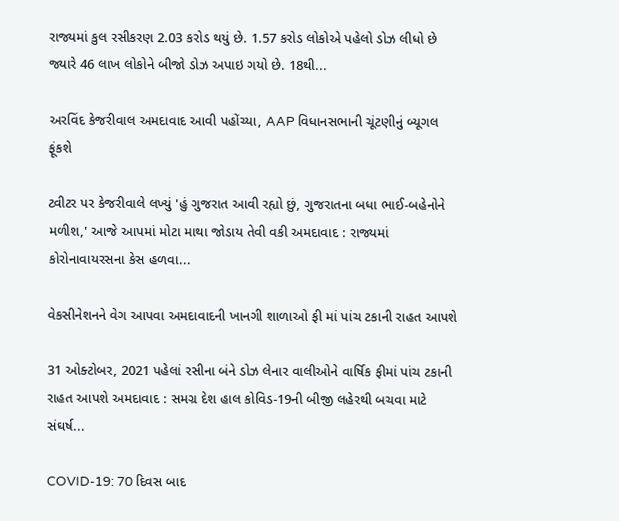રાજ્યમાં કુલ રસીકરણ 2.03 કરોડ થયું છે. 1.57 કરોડ લોકોએ પહેલો ડોઝ લીધો છે જ્યારે 46 લાખ લોકોને બીજો ડોઝ અપાઇ ગયો છે. 18થી...

અરવિંદ કેજરીવાલ અમદાવાદ આવી પહોંચ્યા, AAP વિધાનસભાની ચૂંટણીનું બ્યૂગલ ફૂંકશે

ટ્વીટર પર કેજરીવાલે લખ્યું 'હું ગુજરાત આવી રહ્યો છું, ગુજરાતના બધા ભાઈ-બહેનોને મળીશ,' આજે આપમાં મોટા માથા જોડાય તેવી વકી અમદાવાદ : રાજ્યમાં કોરોનાવાયરસના કેસ હળવા...

વેકસીનેશનને વેગ આપવા અમદાવાદની ખાનગી શાળાઓ ફી માં પાંચ ટકાની રાહત આપશે

31 ઓક્ટોબર, 2021 પહેલાં રસીના બંને ડોઝ લેનાર વાલીઓને વાર્ષિક ફીમાં પાંચ ટકાની રાહત આપશે અમદાવાદ : સમગ્ર દેશ હાલ કોવિડ-19ની બીજી લહેરથી બચવા માટે સંઘર્ષ...

COVID-19: 70 દિવસ બાદ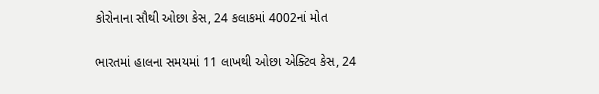કોરોનાના સૌથી ઓછા કેસ, 24 કલાકમાં 4002નાં મોત

ભારતમાં હાલના સમયમાં 11 લાખથી ઓછા એક્ટિવ કેસ, 24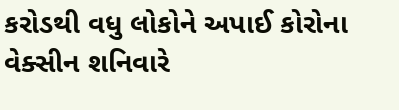કરોડથી વધુ લોકોને અપાઈ કોરોના વેક્સીન શનિવારે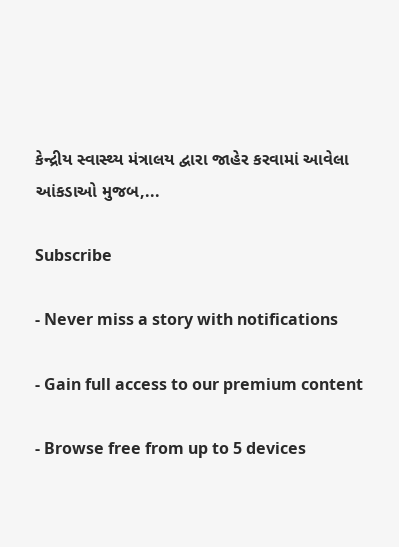કેન્દ્રીય સ્વાસ્થ્ય મંત્રાલય દ્વારા જાહેર કરવામાં આવેલા આંકડાઓ મુજબ,...

Subscribe

- Never miss a story with notifications

- Gain full access to our premium content

- Browse free from up to 5 devices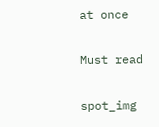at once

Must read

spot_img